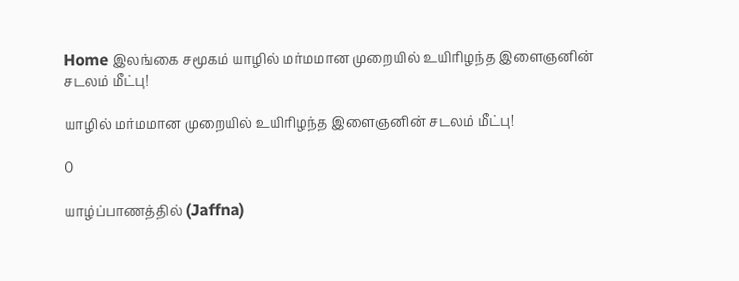Home இலங்கை சமூகம் யாழில் மர்மமான முறையில் உயிரிழந்த இளைஞனின் சடலம் மீட்பு!

யாழில் மர்மமான முறையில் உயிரிழந்த இளைஞனின் சடலம் மீட்பு!

0

யாழ்ப்பாணத்தில் (Jaffna)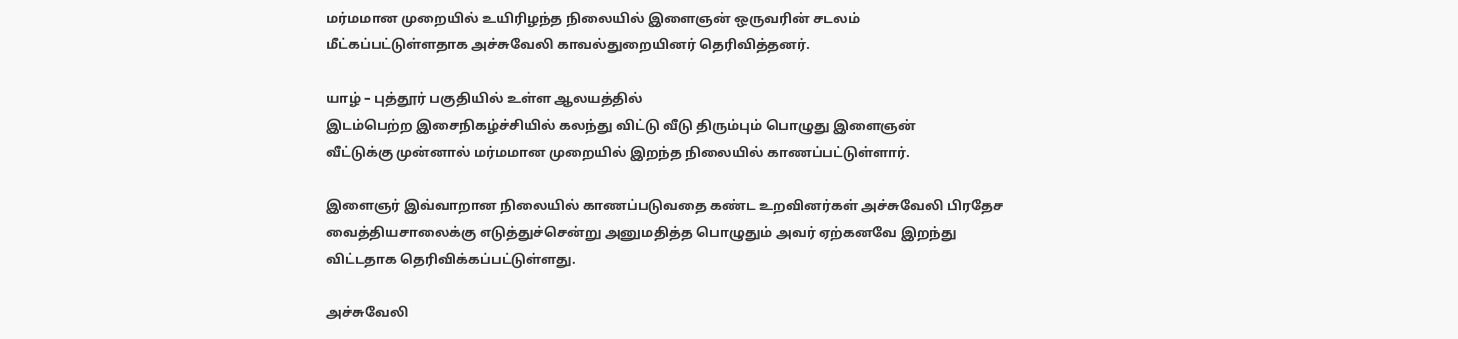மர்மமான முறையில் உயிரிழந்த நிலையில் இளைஞன் ஒருவரின் சடலம்
மீட்கப்பட்டுள்ளதாக அச்சுவேலி காவல்துறையினர் தெரிவித்தனர்.

யாழ் – புத்தூர் பகுதியில் உள்ள ஆலயத்தில்
இடம்பெற்ற இசைநிகழ்ச்சியில் கலந்து விட்டு வீடு திரும்பும் பொழுது இளைஞன்
வீட்டுக்கு முன்னால் மர்மமான முறையில் இறந்த நிலையில் காணப்பட்டுள்ளார்.

இளைஞர் இவ்வாறான நிலையில் காணப்படுவதை கண்ட உறவினர்கள் அச்சுவேலி பிரதேச
வைத்தியசாலைக்கு எடுத்துச்சென்று அனுமதித்த பொழுதும் அவர் ஏற்கனவே இறந்து
விட்டதாக தெரிவிக்கப்பட்டுள்ளது.

அச்சுவேலி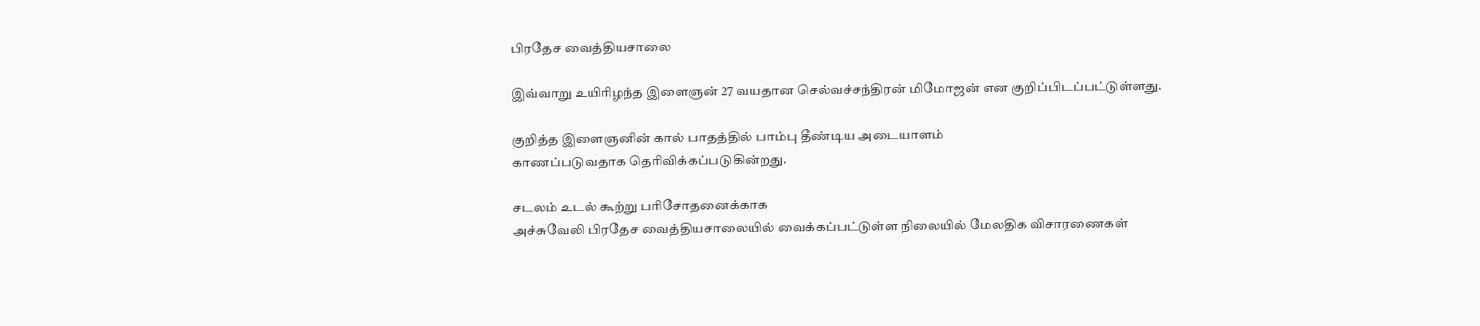பிரதேச வைத்தியசாலை

இவ்வாறு உயிரிழந்த இளைஞன் 27 வயதான செல்வச்சந்திரன் மிமோஜன் என குறிப்பிடப்பட்டுள்ளது.

குறித்த இளைஞனின் கால் பாதத்தில் பாம்பு தீண்டிய அடையாளம்
காணப்படுவதாக தெரிவிக்கப்படுகின்றது.

சடலம் உடல் கூற்று பரிசோதனைக்காக
அச்சுவேலி பிரதேச வைத்தியசாலையில் வைக்கப்பட்டுள்ள நிலையில் மேலதிக விசாரணைகள்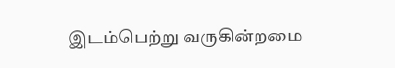இடம்பெற்று வருகின்றமை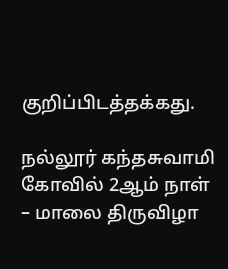குறிப்பிடத்தக்கது.

நல்லூர் கந்தசுவாமி கோவில் 2ஆம் நாள் – மாலை திருவிழா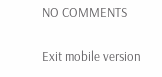NO COMMENTS

Exit mobile version